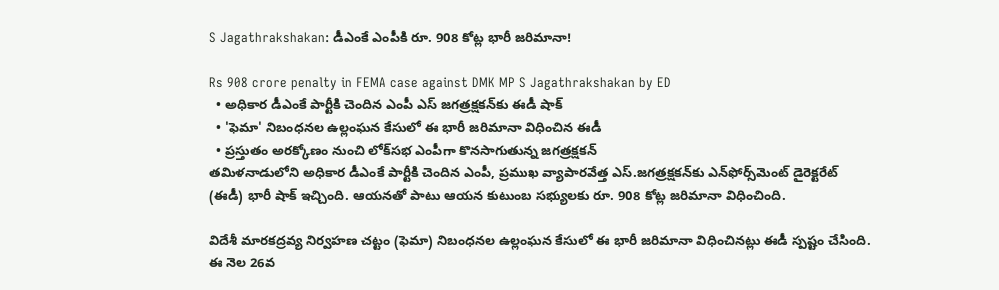S Jagathrakshakan: డీఎంకే ఎంపీకి రూ. 908 కోట్ల భారీ జ‌రిమానా!

Rs 908 crore penalty in FEMA case against DMK MP S Jagathrakshakan by ED
  • అధికార డీఎంకే పార్టీకి చెందిన ఎంపీ ఎస్ జ‌గ‌త్ర‌క్ష‌క‌న్‌కు ఈడీ షాక్‌
  • 'ఫెమా' నిబంధ‌న‌ల ఉల్లంఘ‌న కేసులో ఈ భారీ జ‌రిమానా విధించిన ఈడీ
  • ప్ర‌స్తుతం అర‌క్కోణం నుంచి లోక్‌స‌భ‌ ఎంపీగా కొన‌సాగుతున్న జ‌గ‌త్ర‌క్ష‌క‌న్‌
త‌మిళ‌నాడులోని అధికార డీఎంకే పార్టీకి చెందిన ఎంపీ, ప్రముఖ వ్యాపారవేత్త ఎస్.జ‌గ‌త్ర‌క్ష‌క‌న్‌కు ఎన్‌ఫోర్స్‌మెంట్ డైరెక్టరేట్ (ఈడీ) భారీ షాక్ ఇచ్చింది. ఆయ‌న‌తో పాటు ఆయ‌న కుటుంబ స‌భ్యుల‌కు రూ. 908 కోట్ల జ‌రిమానా విధించింది.

విదేశీ మార‌క‌ద్ర‌వ్య నిర్వ‌హ‌ణ చ‌ట్టం (ఫెమా) నిబంధ‌న‌ల ఉల్లంఘ‌న కేసులో ఈ భారీ జ‌రిమానా విధించిన‌ట్లు ఈడీ స్ప‌ష్టం చేసింది. ఈ నెల 26వ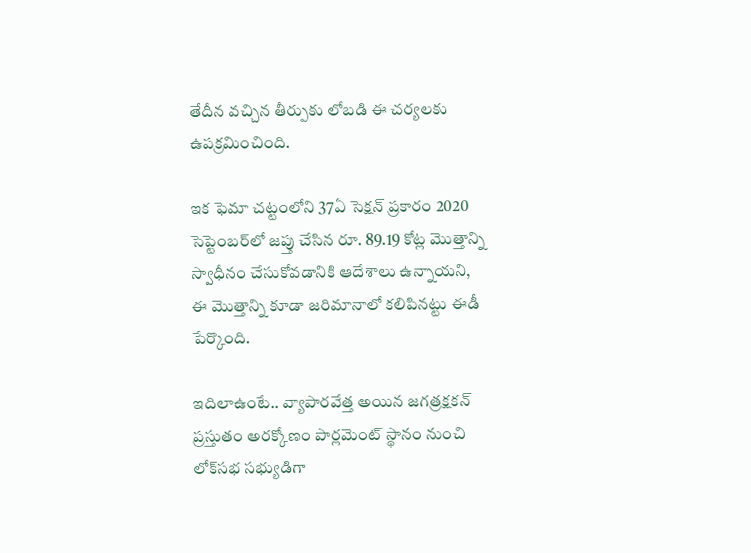తేదీన వ‌చ్చిన తీర్పుకు లోబడి ఈ చ‌ర్య‌లకు ఉప‌క్ర‌మించింది.

ఇక ఫెమా చ‌ట్టంలోని 37ఏ సెక్ష‌న్ ప్ర‌కారం 2020 సెప్టెంబ‌ర్‌లో జప్తు చేసిన రూ. 89.19 కోట్ల మొత్తాన్ని స్వాధీనం చేసుకోవడానికి ఆదేశాలు ఉన్నాయని, ఈ మొత్తాన్ని కూడా జరిమానాలో కలిపినట్టు ఈడీ పేర్కొంది.

ఇదిలాఉంటే.. వ్యాపార‌వేత్త అయిన జ‌గ‌త్ర‌క్ష‌క‌న్ ప్ర‌స్తుతం అర‌క్కోణం పార్ల‌మెంట్ స్థానం నుంచి లోక్‌స‌భ‌ సభ్యుడిగా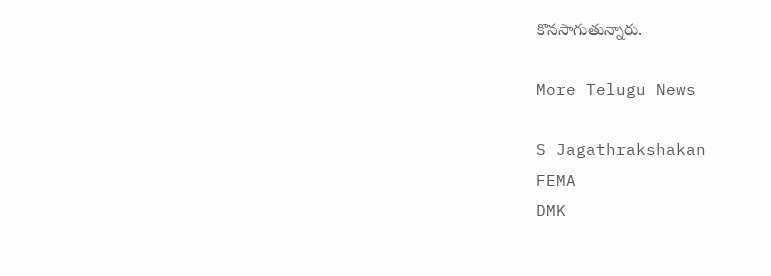కొన‌సాగుతున్నారు.

More Telugu News

S Jagathrakshakan
FEMA
DMK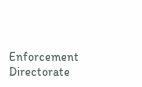Enforcement Directorate